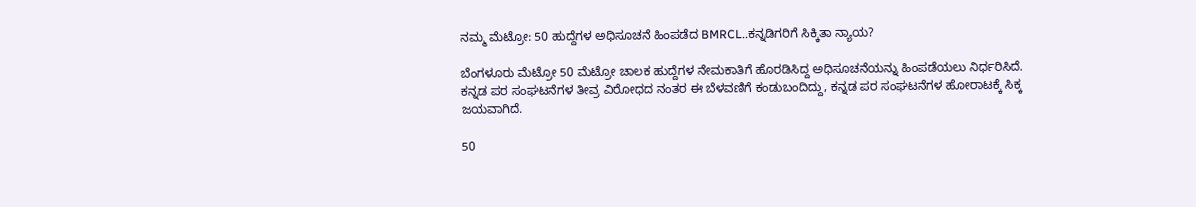ನಮ್ಮ ಮೆಟ್ರೋ: 50 ಹುದ್ದೆಗಳ ಅಧಿಸೂಚನೆ ಹಿಂಪಡೆದ BMRCL..ಕನ್ನಡಿಗರಿಗೆ ಸಿಕ್ಕಿತಾ ನ್ಯಾಯ?

ಬೆಂಗಳೂರು ಮೆಟ್ರೋ 50 ಮೆಟ್ರೋ ಚಾಲಕ ಹುದ್ದೆಗಳ ನೇಮಕಾತಿಗೆ ಹೊರಡಿಸಿದ್ದ ಅಧಿಸೂಚನೆಯನ್ನು ಹಿಂಪಡೆಯಲು ನಿರ್ಧರಿಸಿದೆ. ಕನ್ನಡ ಪರ ಸಂಘಟನೆಗಳ ತೀವ್ರ ವಿರೋಧದ ನಂತರ ಈ ಬೆಳವಣಿಗೆ ಕಂಡುಬಂದಿದ್ದು, ಕನ್ನಡ ಪರ ಸಂಘಟನೆಗಳ ಹೋರಾಟಕ್ಕೆ ಸಿಕ್ಕ ಜಯವಾಗಿದೆ.

50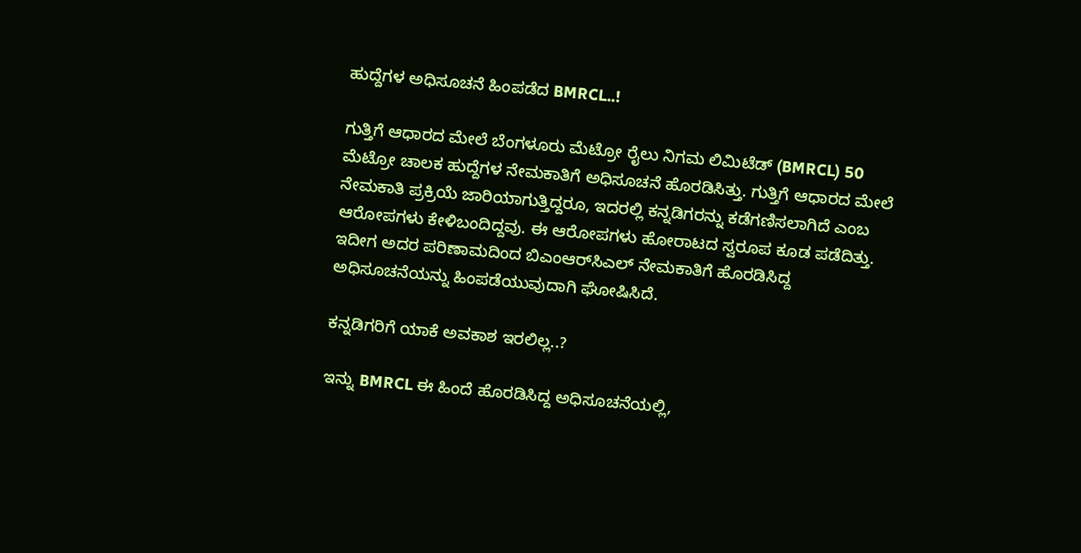ಹುದ್ದೆಗಳ ಅಧಿಸೂಚನೆ ಹಿಂಪಡೆದ BMRCL..!

ಗುತ್ತಿಗೆ ಆಧಾರದ ಮೇಲೆ ಬೆಂಗಳೂರು ಮೆಟ್ರೋ ರೈಲು ನಿಗಮ ಲಿಮಿಟೆಡ್ (BMRCL) 50 ಮೆಟ್ರೋ ಚಾಲಕ ಹುದ್ದೆಗಳ ನೇಮಕಾತಿಗೆ ಅಧಿಸೂಚನೆ ಹೊರಡಿಸಿತ್ತು. ಗುತ್ತಿಗೆ ಆಧಾರದ ಮೇಲೆ ನೇಮಕಾತಿ ಪ್ರಕ್ರಿಯೆ ಜಾರಿಯಾಗುತ್ತಿದ್ದರೂ, ಇದರಲ್ಲಿ ಕನ್ನಡಿಗರನ್ನು ಕಡೆಗಣಿಸಲಾಗಿದೆ ಎಂಬ ಆರೋಪಗಳು ಕೇಳಿಬಂದಿದ್ದವು. ಈ ಆರೋಪಗಳು ಹೋರಾಟದ ಸ್ವರೂಪ ಕೂಡ ಪಡೆದಿತ್ತು. ಇದೀಗ ಅದರ ಪರಿಣಾಮದಿಂದ ಬಿಎಂಆರ್‍‌ಸಿಎಲ್ ನೇಮಕಾತಿಗೆ ಹೊರಡಿಸಿದ್ದ ಅಧಿಸೂಚನೆಯನ್ನು ಹಿಂಪಡೆಯುವುದಾಗಿ ಘೋಷಿಸಿದೆ.

ಕನ್ನಡಿಗರಿಗೆ ಯಾಕೆ ಅವಕಾಶ ಇರಲಿಲ್ಲ..?

ಇನ್ನು BMRCL ಈ ಹಿಂದೆ ಹೊರಡಿಸಿದ್ದ ಅಧಿಸೂಚನೆಯಲ್ಲಿ,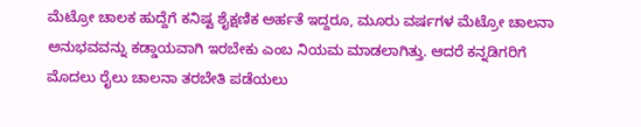ಮೆಟ್ರೋ ಚಾಲಕ ಹುದ್ದೆಗೆ ಕನಿಷ್ಟ ಶೈಕ್ಷಣಿಕ ಅರ್ಹತೆ ಇದ್ದರೂ, ಮೂರು ವರ್ಷಗಳ ಮೆಟ್ರೋ ಚಾಲನಾ ಅನುಭವವನ್ನು ಕಡ್ಡಾಯವಾಗಿ ಇರಬೇಕು ಎಂಬ ನಿಯಮ ಮಾಡಲಾಗಿತ್ತು. ಆದರೆ ಕನ್ನಡಿಗರಿಗೆ ಮೊದಲು ರೈಲು ಚಾಲನಾ ತರಬೇತಿ ಪಡೆಯಲು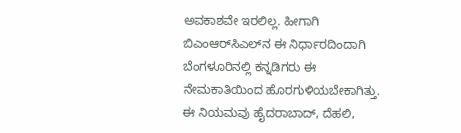ಅವಕಾಶವೇ ಇರಲಿಲ್ಲ. ಹೀಗಾಗಿ ಬಿಎಂಆರ್‍‌ಸಿಎಲ್‌ನ ಈ ನಿರ್ಧಾರದಿಂದಾಗಿ ಬೆಂಗಳೂರಿನಲ್ಲಿ ಕನ್ನಡಿಗರು ಈ ನೇಮಕಾತಿಯಿಂದ ಹೊರಗುಳಿಯಬೇಕಾಗಿತ್ತು. ಈ ನಿಯಮವು ಹೈದರಾಬಾದ್, ದೆಹಲಿ,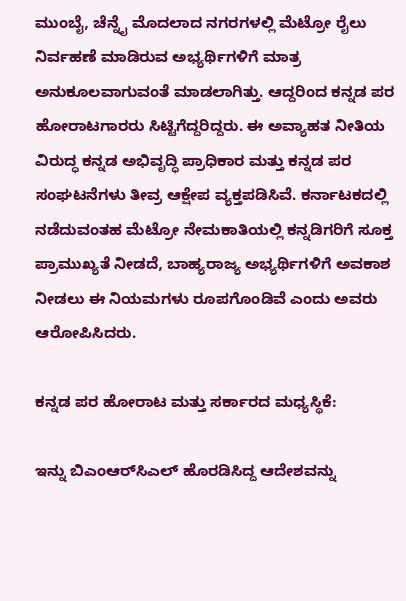ಮುಂಬೈ, ಚೆನ್ನೈ ಮೊದಲಾದ ನಗರಗಳಲ್ಲಿ ಮೆಟ್ರೋ ರೈಲು ನಿರ್ವಹಣೆ ಮಾಡಿರುವ ಅಭ್ಯರ್ಥಿಗಳಿಗೆ ಮಾತ್ರ ಅನುಕೂಲವಾಗುವಂತೆ ಮಾಡಲಾಗಿತ್ತು. ಆದ್ದರಿಂದ ಕನ್ನಡ ಪರ ಹೋರಾಟಗಾರರು ಸಿಟ್ಟಿಗೆದ್ದರಿದ್ದರು. ಈ ಅವ್ಯಾಹತ ನೀತಿಯ ವಿರುದ್ಧ ಕನ್ನಡ ಅಭಿವೃದ್ಧಿ ಪ್ರಾಧಿಕಾರ ಮತ್ತು ಕನ್ನಡ ಪರ ಸಂಘಟನೆಗಳು ತೀವ್ರ ಆಕ್ಷೇಪ ವ್ಯಕ್ತಪಡಿಸಿವೆ. ಕರ್ನಾಟಕದಲ್ಲಿ ನಡೆದುವಂತಹ ಮೆಟ್ರೋ ನೇಮಕಾತಿಯಲ್ಲಿ ಕನ್ನಡಿಗರಿಗೆ ಸೂಕ್ತ ಪ್ರಾಮುಖ್ಯತೆ ನೀಡದೆ, ಬಾಹ್ಯರಾಜ್ಯ ಅಭ್ಯರ್ಥಿಗಳಿಗೆ ಅವಕಾಶ ನೀಡಲು ಈ ನಿಯಮಗಳು ರೂಪಗೊಂಡಿವೆ ಎಂದು ಅವರು ಆರೋಪಿಸಿದರು.

ಕನ್ನಡ ಪರ ಹೋರಾಟ ಮತ್ತು ಸರ್ಕಾರದ ಮಧ್ಯಸ್ಥಿಕೆ:

ಇನ್ನು ಬಿಎಂಆರ್‍‌ಸಿಎಲ್ ಹೊರಡಿಸಿದ್ದ ಆದೇಶವನ್ನು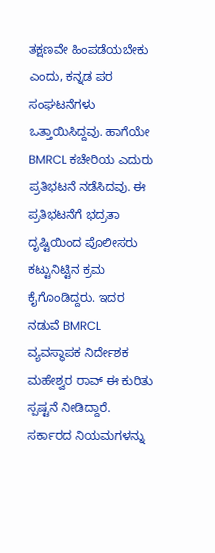ತಕ್ಷಣವೇ ಹಿಂಪಡೆಯಬೇಕು ಎಂದು, ಕನ್ನಡ ಪರ ಸಂಘಟನೆಗಳು ಒತ್ತಾಯಿಸಿದ್ದವು. ಹಾಗೆಯೇ BMRCL ಕಚೇರಿಯ ಎದುರು ಪ್ರತಿಭಟನೆ ನಡೆಸಿದವು. ಈ ಪ್ರತಿಭಟನೆಗೆ ಭದ್ರತಾ ದೃಷ್ಟಿಯಿಂದ ಪೊಲೀಸರು ಕಟ್ಟುನಿಟ್ಟಿನ ಕ್ರಮ ಕೈಗೊಂಡಿದ್ದರು. ಇದರ ನಡುವೆ BMRCL ವ್ಯವಸ್ಥಾಪಕ ನಿರ್ದೇಶಕ ಮಹೇಶ್ವರ ರಾವ್ ಈ ಕುರಿತು ಸ್ಪಷ್ಟನೆ ನೀಡಿದ್ದಾರೆ. ಸರ್ಕಾರದ ನಿಯಮಗಳನ್ನು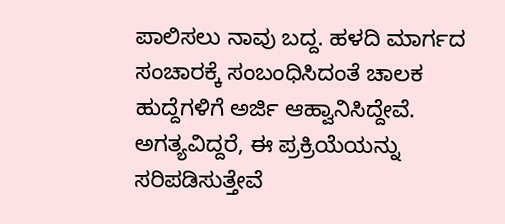ಪಾಲಿಸಲು ನಾವು ಬದ್ದ. ಹಳದಿ ಮಾರ್ಗದ ಸಂಚಾರಕ್ಕೆ ಸಂಬಂಧಿಸಿದಂತೆ ಚಾಲಕ ಹುದ್ದೆಗಳಿಗೆ ಅರ್ಜಿ ಆಹ್ವಾನಿಸಿದ್ದೇವೆ. ಅಗತ್ಯವಿದ್ದರೆ, ಈ ಪ್ರಕ್ರಿಯೆಯನ್ನು ಸರಿಪಡಿಸುತ್ತೇವೆ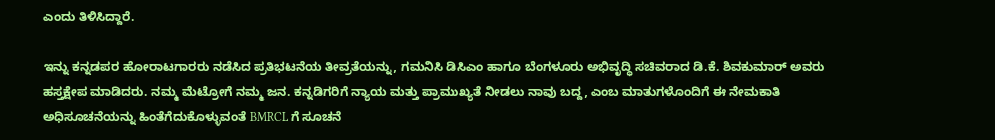ಎಂದು ತಿಳಿಸಿದ್ದಾರೆ.

ಇನ್ನು ಕನ್ನಡಪರ ಹೋರಾಟಗಾರರು ನಡೆಸಿದ ಪ್ರತಿಭಟನೆಯ ತೀವ್ರತೆಯನ್ನು, ಗಮನಿಸಿ ಡಿಸಿಎಂ ಹಾಗೂ ಬೆಂಗಳೂರು ಅಭಿವೃದ್ಧಿ ಸಚಿವರಾದ ಡಿ.ಕೆ. ಶಿವಕುಮಾರ್ ಅವರು ಹಸ್ತಕ್ಷೇಪ ಮಾಡಿದರು. ನಮ್ಮ ಮೆಟ್ರೋಗೆ ನಮ್ಮ ಜನ. ಕನ್ನಡಿಗರಿಗೆ ನ್ಯಾಯ ಮತ್ತು ಪ್ರಾಮುಖ್ಯತೆ ನೀಡಲು ನಾವು ಬದ್ದ, ಎಂಬ ಮಾತುಗಳೊಂದಿಗೆ ಈ ನೇಮಕಾತಿ ಅಧಿಸೂಚನೆಯನ್ನು ಹಿಂತೆಗೆದುಕೊಳ್ಳುವಂತೆ BMRCL ಗೆ ಸೂಚನೆ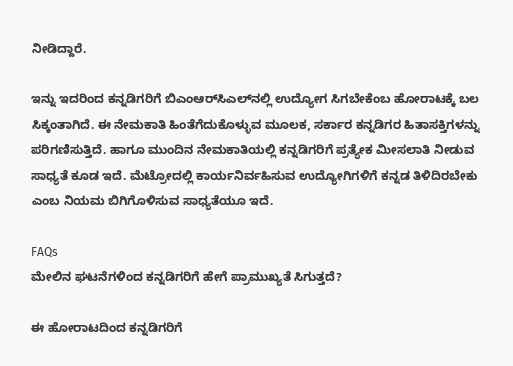ನೀಡಿದ್ದಾರೆ.

ಇನ್ನು ಇದರಿಂದ ಕನ್ನಡಿಗರಿಗೆ ಬಿಎಂಆರ್‍‌ಸಿಎಲ್‌ನಲ್ಲಿ ಉದ್ಯೋಗ ಸಿಗಬೇಕೆಂಬ ಹೋರಾಟಕ್ಕೆ ಬಲ ಸಿಕ್ಕಂತಾಗಿದೆ. ಈ ನೇಮಕಾತಿ ಹಿಂತೆಗೆದುಕೊಳ್ಳುವ ಮೂಲಕ, ಸರ್ಕಾರ ಕನ್ನಡಿಗರ ಹಿತಾಸಕ್ತಿಗಳನ್ನು ಪರಿಗಣಿಸುತ್ತಿದೆ. ಹಾಗೂ ಮುಂದಿನ ನೇಮಕಾತಿಯಲ್ಲಿ ಕನ್ನಡಿಗರಿಗೆ ಪ್ರತ್ಯೇಕ ಮೀಸಲಾತಿ ನೀಡುವ ಸಾಧ್ಯತೆ ಕೂಡ ಇದೆ. ಮೆಟ್ರೋದಲ್ಲಿ ಕಾರ್ಯನಿರ್ವಹಿಸುವ ಉದ್ಯೋಗಿಗಳಿಗೆ ಕನ್ನಡ ತಿಳಿದಿರಬೇಕು ಎಂಬ ನಿಯಮ ಬಿಗಿಗೊಳಿಸುವ ಸಾಧ್ಯತೆಯೂ ಇದೆ.

FAQs
ಮೇಲಿನ ಘಟನೆಗಳಿಂದ ಕನ್ನಡಿಗರಿಗೆ ಹೇಗೆ ಪ್ರಾಮುಖ್ಯತೆ ಸಿಗುತ್ತದೆ?

ಈ ಹೋರಾಟದಿಂದ ಕನ್ನಡಿಗರಿಗೆ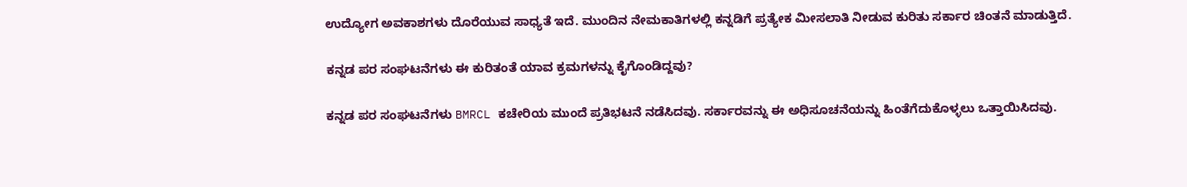ಉದ್ಯೋಗ ಅವಕಾಶಗಳು ದೊರೆಯುವ ಸಾಧ್ಯತೆ ಇದೆ. ಮುಂದಿನ ನೇಮಕಾತಿಗಳಲ್ಲಿ ಕನ್ನಡಿಗೆ ಪ್ರತ್ಯೇಕ ಮೀಸಲಾತಿ ನೀಡುವ ಕುರಿತು ಸರ್ಕಾರ ಚಿಂತನೆ ಮಾಡುತ್ತಿದೆ.

ಕನ್ನಡ ಪರ ಸಂಘಟನೆಗಳು ಈ ಕುರಿತಂತೆ ಯಾವ ಕ್ರಮಗಳನ್ನು ಕೈಗೊಂಡಿದ್ದವು?

ಕನ್ನಡ ಪರ ಸಂಘಟನೆಗಳು BMRCL ಕಚೇರಿಯ ಮುಂದೆ ಪ್ರತಿಭಟನೆ ನಡೆಸಿದವು. ಸರ್ಕಾರವನ್ನು ಈ ಅಧಿಸೂಚನೆಯನ್ನು ಹಿಂತೆಗೆದುಕೊಳ್ಳಲು ಒತ್ತಾಯಿಸಿದವು.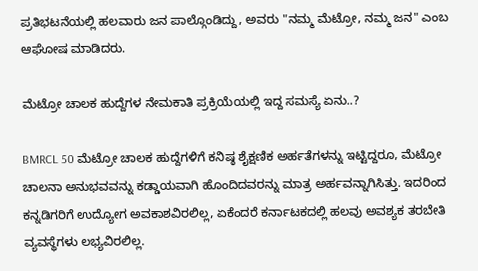ಪ್ರತಿಭಟನೆಯಲ್ಲಿ ಹಲವಾರು ಜನ ಪಾಲ್ಗೊಂಡಿದ್ದು, ಅವರು "ನಮ್ಮ ಮೆಟ್ರೋ, ನಮ್ಮ ಜನ" ಎಂಬ ಆಘೋಷ ಮಾಡಿದರು.

ಮೆಟ್ರೋ ಚಾಲಕ ಹುದ್ದೆಗಳ ನೇಮಕಾತಿ ಪ್ರಕ್ರಿಯೆಯಲ್ಲಿ ಇದ್ದ ಸಮಸ್ಯೆ ಏನು..?

BMRCL 50 ಮೆಟ್ರೋ ಚಾಲಕ ಹುದ್ದೆಗಳಿಗೆ ಕನಿಷ್ಠ ಶೈಕ್ಷಣಿಕ ಅರ್ಹತೆಗಳನ್ನು ಇಟ್ಟಿದ್ದರೂ, ಮೆಟ್ರೋ ಚಾಲನಾ ಅನುಭವವನ್ನು ಕಡ್ಡಾಯವಾಗಿ ಹೊಂದಿದವರನ್ನು ಮಾತ್ರ ಅರ್ಹವನ್ನಾಗಿಸಿತ್ತು. ಇದರಿಂದ ಕನ್ನಡಿಗರಿಗೆ ಉದ್ಯೋಗ ಅವಕಾಶವಿರಲಿಲ್ಲ, ಏಕೆಂದರೆ ಕರ್ನಾಟಕದಲ್ಲಿ ಹಲವು ಅವಶ್ಯಕ ತರಬೇತಿ ವ್ಯವಸ್ಥೆಗಳು ಲಭ್ಯವಿರಲಿಲ್ಲ.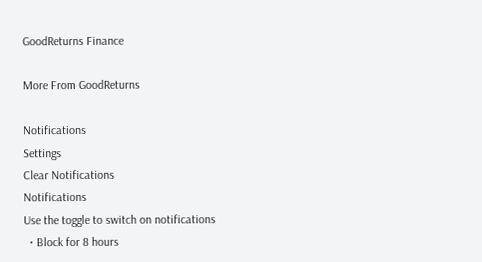GoodReturns Finance

More From GoodReturns

Notifications
Settings
Clear Notifications
Notifications
Use the toggle to switch on notifications
  • Block for 8 hours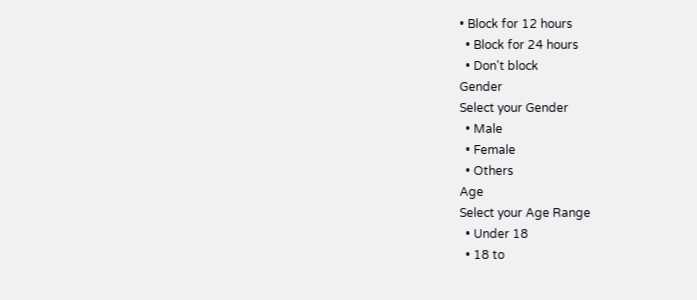• Block for 12 hours
  • Block for 24 hours
  • Don't block
Gender
Select your Gender
  • Male
  • Female
  • Others
Age
Select your Age Range
  • Under 18
  • 18 to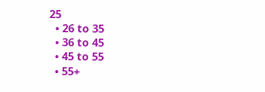25
  • 26 to 35
  • 36 to 45
  • 45 to 55
  • 55+